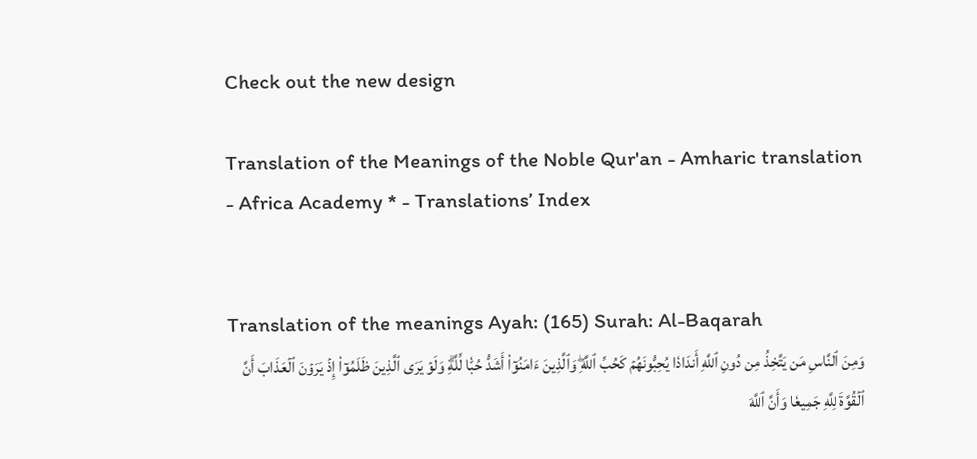Check out the new design

Translation of the Meanings of the Noble Qur'an - Amharic translation - Africa Academy * - Translations’ Index


Translation of the meanings Ayah: (165) Surah: Al-Baqarah
وَمِنَ ٱلنَّاسِ مَن يَتَّخِذُ مِن دُونِ ٱللَّهِ أَندَادٗا يُحِبُّونَهُمۡ كَحُبِّ ٱللَّهِۖ وَٱلَّذِينَ ءَامَنُوٓاْ أَشَدُّ حُبّٗا لِّلَّهِۗ وَلَوۡ يَرَى ٱلَّذِينَ ظَلَمُوٓاْ إِذۡ يَرَوۡنَ ٱلۡعَذَابَ أَنَّ ٱلۡقُوَّةَ لِلَّهِ جَمِيعٗا وَأَنَّ ٱللَّهَ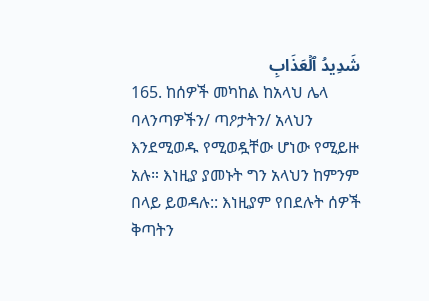شَدِيدُ ٱلۡعَذَابِ
165. ከሰዎች መካከል ከአላህ ሌላ ባላንጣዎችን/ ጣዖታትን/ አላህን እንደሚወዱ የሚወዷቸው ሆነው የሚይዙ አሉ። እነዚያ ያመኑት ግን አላህን ከምንም በላይ ይወዳሉ:: እነዚያም የበደሉት ሰዎች ቅጣትን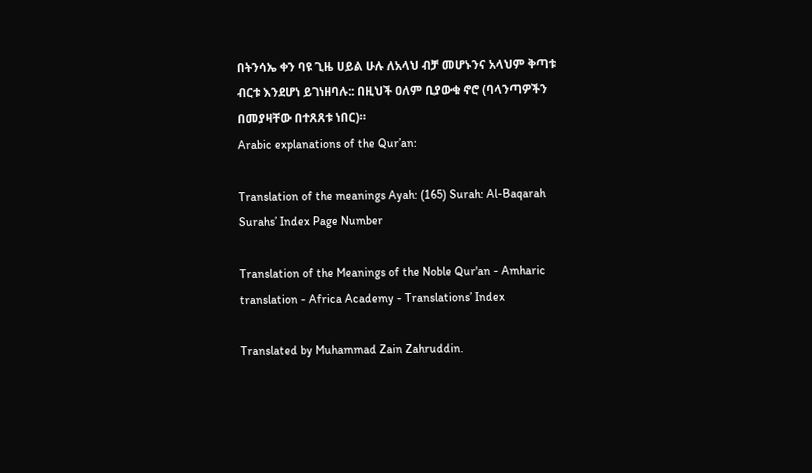በትንሳኤ ቀን ባዩ ጊዜ ሀይል ሁሉ ለአላህ ብቻ መሆኑንና አላህም ቅጣቱ ብርቱ እንደሆነ ይገነዘባሉ:: በዚህች ዐለም ቢያውቁ ኖሮ (ባላንጣዎችን በመያዛቸው በተጸጸቱ ነበር)።
Arabic explanations of the Qur’an:

Translation of the meanings Ayah: (165) Surah: Al-Baqarah
Surahs’ Index Page Number

Translation of the Meanings of the Noble Qur'an - Amharic translation - Africa Academy - Translations’ Index

Translated by Muhammad Zain Zahruddin.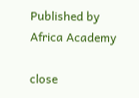Published by Africa Academy

close